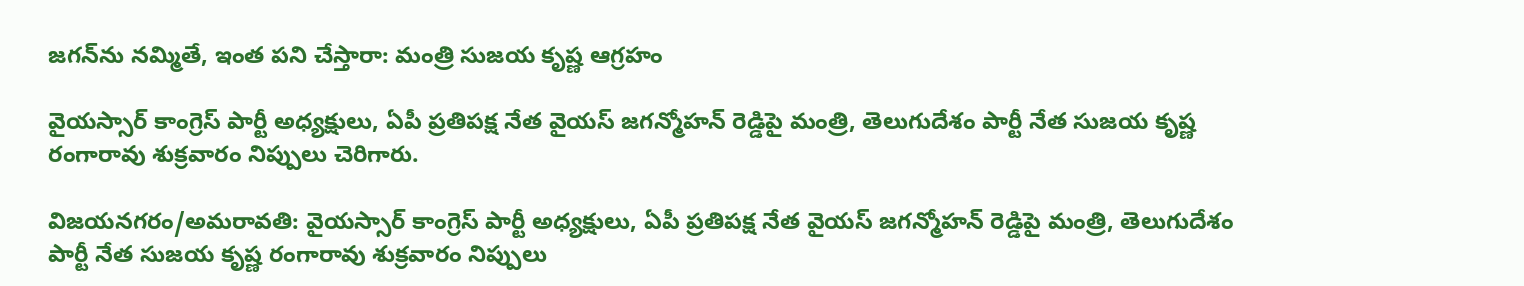జగన్‌ను నమ్మితే, ఇంత పని చేస్తారా: మంత్రి సుజయ కృష్ణ ఆగ్రహం

వైయస్సార్ కాంగ్రెస్ పార్టీ అధ్యక్షులు, ఏపీ ప్రతిపక్ష నేత వైయస్ జగన్మోహన్ రెడ్డిపై మంత్రి, తెలుగుదేశం పార్టీ నేత సుజయ కృష్ణ రంగారావు శుక్రవారం నిప్పులు చెరిగారు.

విజయనగరం/అమరావతి: వైయస్సార్ కాంగ్రెస్ పార్టీ అధ్యక్షులు, ఏపీ ప్రతిపక్ష నేత వైయస్ జగన్మోహన్ రెడ్డిపై మంత్రి, తెలుగుదేశం పార్టీ నేత సుజయ కృష్ణ రంగారావు శుక్రవారం నిప్పులు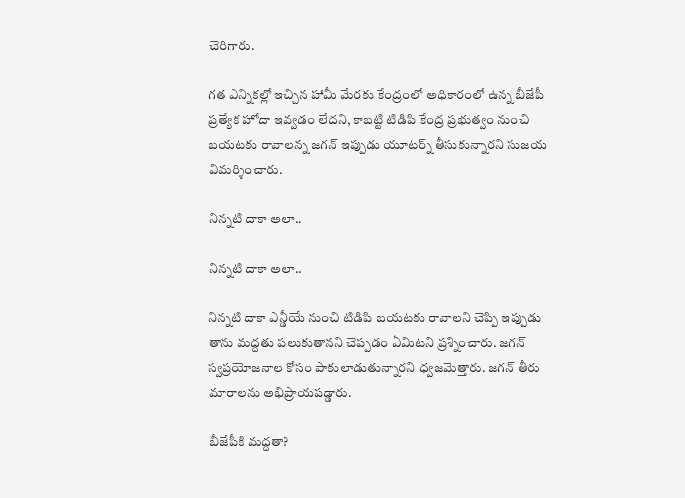చెరిగారు.

గత ఎన్నికల్లో ఇచ్చిన హామీ మేరకు కేంద్రంలో అధికారంలో ఉన్న బీజేపీ ప్రత్యేక హోదా ఇవ్వడం లేదని, కాబట్టి టిడిపి కేంద్ర ప్రభుత్వం నుంచి బయటకు రావాలన్న జగన్ ఇప్పుడు యూటర్న్ తీసుకున్నారని సుజయ విమర్శించారు.

నిన్నటి దాకా అలా..

నిన్నటి దాకా అలా..

నిన్నటి దాకా ఎన్డీయే నుంచి టిడిపి బయటకు రావాలని చెప్పి ఇప్పుడు తాను మద్దతు పలుకుతానని చెప్పడం ఏమిటని ప్రశ్నించారు. జగన్ స్వప్రయోజనాల కోసం పాకులాడుతున్నారని ధ్వజమెత్తారు. జగన్ తీరు మారాలను అభిప్రాయపడ్డారు.

బీజేపీకి మద్దతా?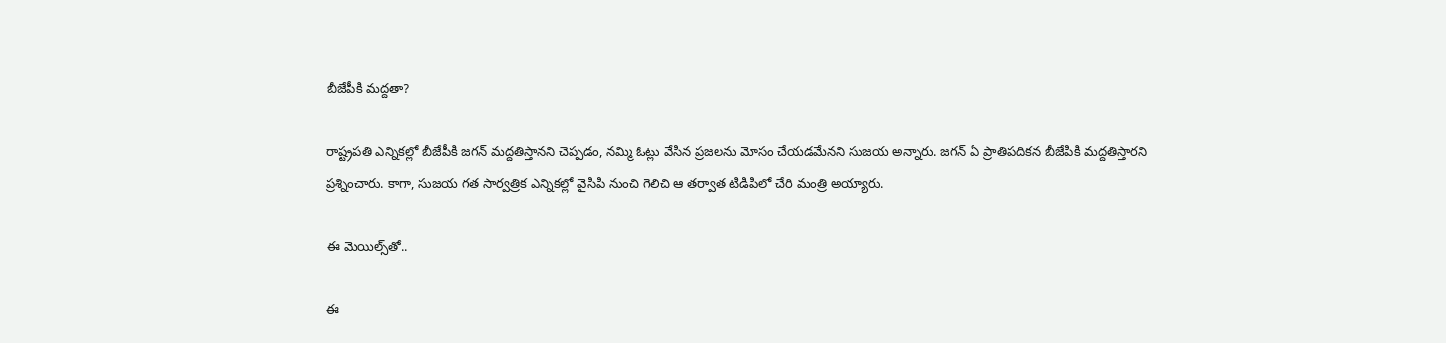బీజేపీకి మద్దతా?

రాష్ట్రపతి ఎన్నికల్లో బీజేపీకి జగన్‌ మద్దతిస్తానని చెప్పడం, నమ్మి ఓట్లు వేసిన ప్రజలను మోసం చేయడమేనని సుజయ అన్నారు. జగన్ ఏ ప్రాతిపదికన బీజేపికి మద్దతిస్తారని ప్రశ్నించారు. కాగా, సుజయ గత సార్వత్రిక ఎన్నికల్లో వైసిపి నుంచి గెలిచి ఆ తర్వాత టిడిపిలో చేరి మంత్రి అయ్యారు.

ఈ మెయిల్స్‌తో..

ఈ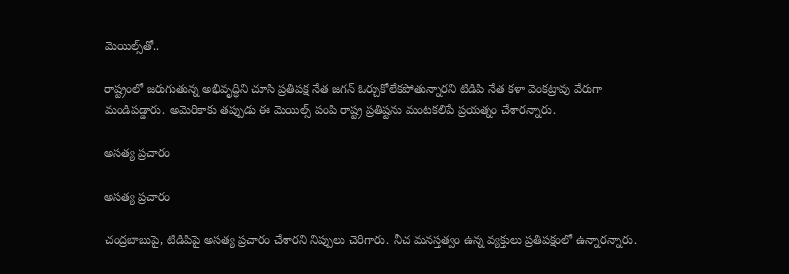మెయిల్స్‌తో..

రాష్ట్రంలో జరుగుతున్న అభివృద్ధిని చూసి ప్రతిపక్ష నేత జగన్ ఓర్చుకోలేకపోతున్నారని టిడిపి నేత కళా వెంకట్రావు వేరుగా మండిపడ్డారు. అమెరికాకు తప్పుడు ఈ మెయిల్స్ పంపి రాష్ట్ర ప్రతిష్టను మంటకలిపే ప్రయత్నం చేశారన్నారు.

అసత్య ప్రచారం

అసత్య ప్రచారం

చంద్రబాబుపై, టిడిపిపై అసత్య ప్రచారం చేశారని నిప్పులు చెరిగారు. నీచ మనస్తత్వం ఉన్న వ్యక్తులు ప్రతిపక్షంలో ఉన్నారన్నారు.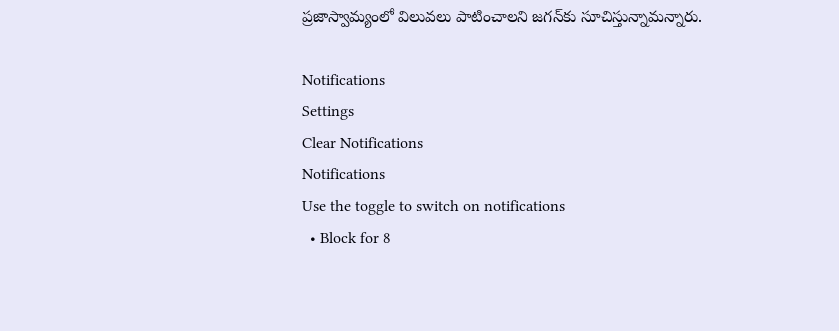ప్రజాస్వామ్యంలో విలువలు పాటించాలని జగన్‌కు సూచిస్తున్నామన్నారు.

Notifications
Settings
Clear Notifications
Notifications
Use the toggle to switch on notifications
  • Block for 8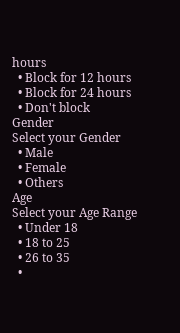hours
  • Block for 12 hours
  • Block for 24 hours
  • Don't block
Gender
Select your Gender
  • Male
  • Female
  • Others
Age
Select your Age Range
  • Under 18
  • 18 to 25
  • 26 to 35
  •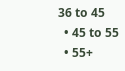36 to 45
  • 45 to 55
  • 55+